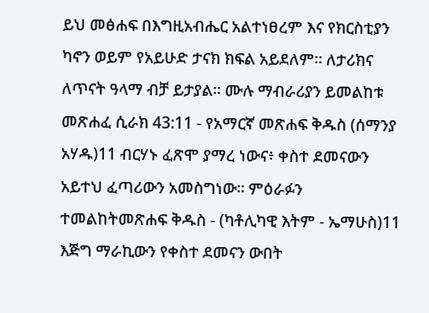ይህ መፅሐፍ በእግዚአብሔር አልተነፀረም እና የክርስቲያን ካኖን ወይም የአይሁድ ታናክ ክፍል አይደለም። ለታሪክና ለጥናት ዓላማ ብቻ ይታያል። ሙሉ ማብራሪያን ይመልከቱ መጽሐፈ ሲራክ 43:11 - የአማርኛ መጽሐፍ ቅዱስ (ሰማንያ አሃዱ)11 ብርሃኑ ፈጽሞ ያማረ ነውና፥ ቀስተ ደመናውን አይተህ ፈጣሪውን አመስግነው። ምዕራፉን ተመልከትመጽሐፍ ቅዱስ - (ካቶሊካዊ እትም - ኤማሁስ)11 እጅግ ማራኪውን የቀስተ ደመናን ውበት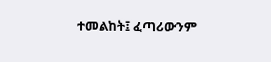ተመልከት፤ ፈጣሪውንም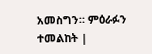አመስግን። ምዕራፉን ተመልከት |